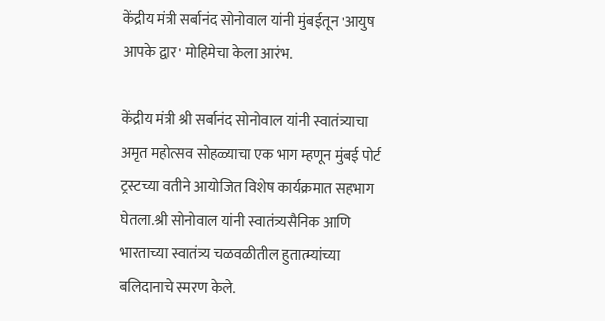केंद्रीय मंत्री सर्बानंद सोनोवाल यांनी मुंबईतून 'आयुष आपके द्वार' मोहिमेचा केला आरंभ.

केंद्रीय मंत्री श्री सर्बानंद सोनोवाल यांनी स्वातंत्र्याचा अमृत महोत्सव सोहळ्याचा एक भाग म्हणून मुंबई पोर्ट ट्रस्टच्या वतीने आयोजित विशेष कार्यक्रमात सहभाग घेतला.श्री सोनोवाल यांनी स्वातंत्र्यसैनिक आणि भारताच्या स्वातंत्र्य चळवळीतील हुतात्म्यांच्या बलिदानाचे स्मरण केले.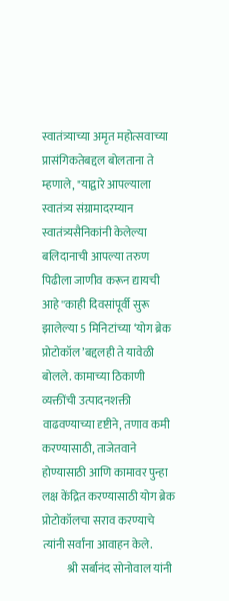स्वातंत्र्याच्या अमृत महोत्सवाच्या प्रासंगिकतेबद्दल बोलताना ते म्हणाले, "याद्वारे आपल्याला स्वातंत्र्य संग्रामादरम्यान स्वातंत्र्यसैनिकांनी केलेल्या बलिदानाची आपल्या तरुण पिढीला जाणीव करून द्यायची आहे''काही दिवसांपूर्वी सुरू झालेल्या 5 मिनिटांच्या ‘योग ब्रेक प्रोटोकॉल’बद्दलही ते यावेळी बोलले. कामाच्या ठिकाणी व्यक्तींची उत्पादनशक्ती वाढवण्याच्या दृष्टीने, तणाव कमी करण्यासाठी, ताजेतवाने होण्यासाठी आणि कामावर पुन्हा लक्ष केंद्रित करण्यासाठी योग ब्रेक प्रोटोकॉलचा सराव करण्याचे त्यांनी सर्वांना आवाहन केले.
           श्री सर्बानंद सोनोवाल यांनी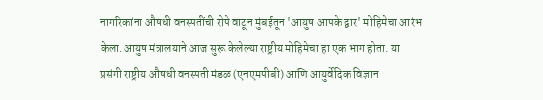नागरिकांना औषधी वनस्पतींची रोपे वाटून मुंबईतून 'आयुष आपके द्वार' मोहिमेचा आरंभ केला.आयुष मंत्रालयाने आज सुरू केलेल्या राष्ट्रीय मोहिमेचा हा एक भाग होता. या प्रसंगी राष्ट्रीय औषधी वनस्पती मंडळ (एनएमपीबी) आणि आयुर्वेदिक विज्ञान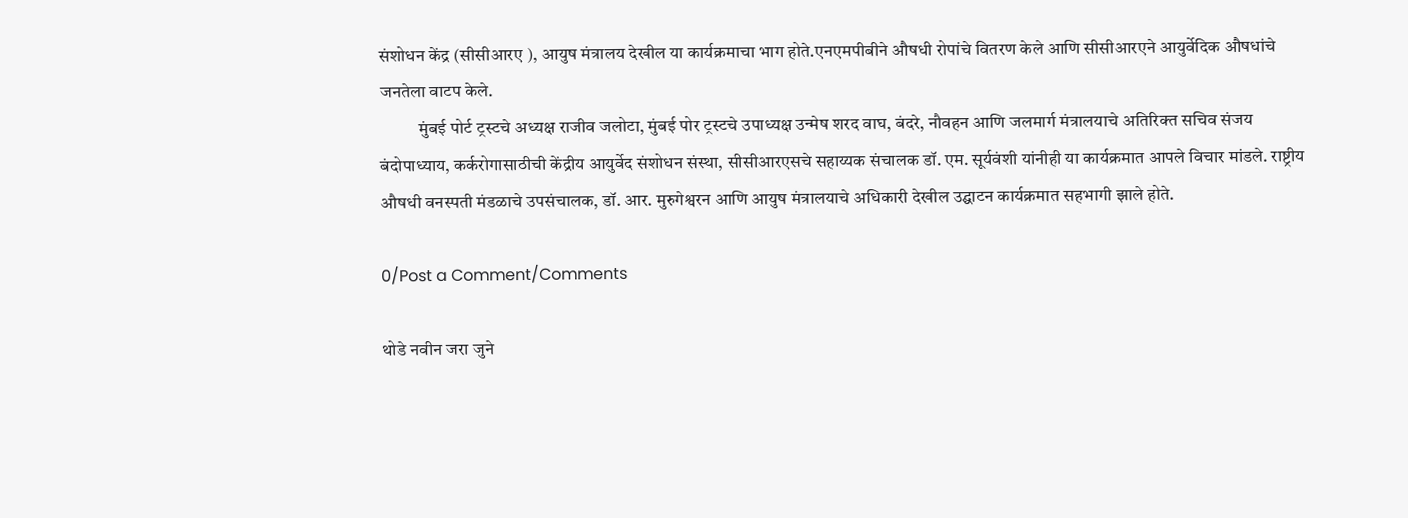संशोधन केंद्र (सीसीआरए ), आयुष मंत्रालय देखील या कार्यक्रमाचा भाग होते.एनएमपीबीने औषधी रोपांचे वितरण केले आणि सीसीआरएने आयुर्वेदिक औषधांचे जनतेला वाटप केले.
           मुंबई पोर्ट ट्रस्टचे अध्यक्ष राजीव जलोटा, मुंबई पोर ट्रस्टचे उपाध्यक्ष उन्मेष शरद वाघ, बंदरे, नौवहन आणि जलमार्ग मंत्रालयाचे अतिरिक्त सचिव संजय बंदोपाध्याय, कर्करोगासाठीची केंद्रीय आयुर्वेद संशोधन संस्था, सीसीआरएसचे सहाय्यक संचालक डॉ. एम. सूर्यवंशी यांनीही या कार्यक्रमात आपले विचार मांडले. राष्ट्रीय औषधी वनस्पती मंडळाचे उपसंचालक, डॉ. आर. मुरुगेश्वरन आणि आयुष मंत्रालयाचे अधिकारी देखील उद्घाटन कार्यक्रमात सहभागी झाले होते.

0/Post a Comment/Comments

थोडे नवीन जरा जुने